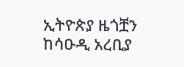ኢትዮጵያ ዜጎቿን ከሳዑዲ አረቢያ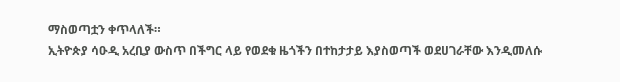ማስወጣቷን ቀጥላለች።
ኢትዮጵያ ሳዑዲ አረቢያ ውስጥ በችግር ላይ የወደቁ ዜጎችን በተከታታይ እያስወጣች ወደሀገራቸው እንዲመለሱ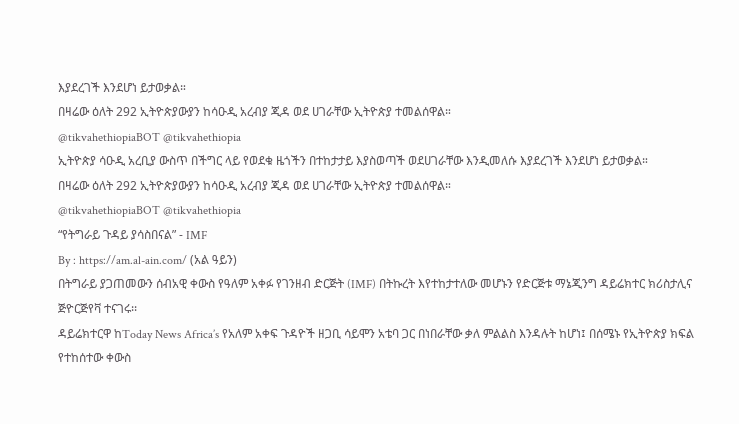እያደረገች እንደሆነ ይታወቃል።
በዛሬው ዕለት 292 ኢትዮጵያውያን ከሳዑዲ አረብያ ጂዳ ወደ ሀገራቸው ኢትዮጵያ ተመልሰዋል።
@tikvahethiopiaBOT @tikvahethiopia
ኢትዮጵያ ሳዑዲ አረቢያ ውስጥ በችግር ላይ የወደቁ ዜጎችን በተከታታይ እያስወጣች ወደሀገራቸው እንዲመለሱ እያደረገች እንደሆነ ይታወቃል።
በዛሬው ዕለት 292 ኢትዮጵያውያን ከሳዑዲ አረብያ ጂዳ ወደ ሀገራቸው ኢትዮጵያ ተመልሰዋል።
@tikvahethiopiaBOT @tikvahethiopia
“የትግራይ ጉዳይ ያሳስበናል” - IMF
By : https://am.al-ain.com/ (አል ዓይን)
በትግራይ ያጋጠመውን ሰብአዊ ቀውስ የዓለም አቀፉ የገንዘብ ድርጅት (IMF) በትኩረት እየተከታተለው መሆኑን የድርጅቱ ማኔጂንግ ዳይሬክተር ክሪስታሊና ጅዮርጅየቫ ተናገሩ፡፡
ዳይሬክተርዋ ከToday News Africa’s የአለም አቀፍ ጉዳዮች ዘጋቢ ሳይሞን አቴባ ጋር በነበራቸው ቃለ ምልልስ እንዳሉት ከሆነ፤ በሰሜኑ የኢትዮጵያ ክፍል የተከሰተው ቀውስ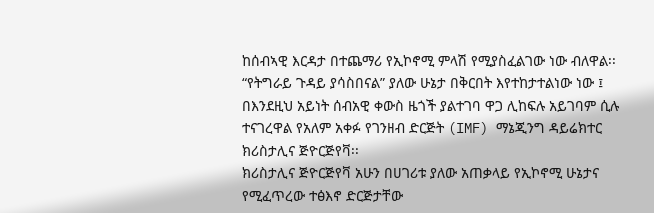ከሰብኣዊ እርዳታ በተጨማሪ የኢኮኖሚ ምላሽ የሚያስፈልገው ነው ብለዋል፡፡
“የትግራይ ጉዳይ ያሳስበናል” ያለው ሁኔታ በቅርበት እየተከታተልነው ነው ፤ በእንደዚህ አይነት ሰብአዊ ቀውስ ዜጎች ያልተገባ ዋጋ ሊከፍሉ አይገባም ሲሉ ተናገረዋል የአለም አቀፉ የገንዘብ ድርጅት (IMF) ማኔጂንግ ዳይሬክተር ክሪስታሊና ጅዮርጅየቫ፡፡
ክሪስታሊና ጅዮርጅየቫ አሁን በሀገሪቱ ያለው አጠቃላይ የኢኮኖሚ ሁኔታና የሚፈጥረው ተፅእኖ ድርጅታቸው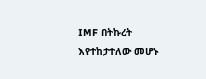IMF በትኩረት እየተከታተለው መሆኑ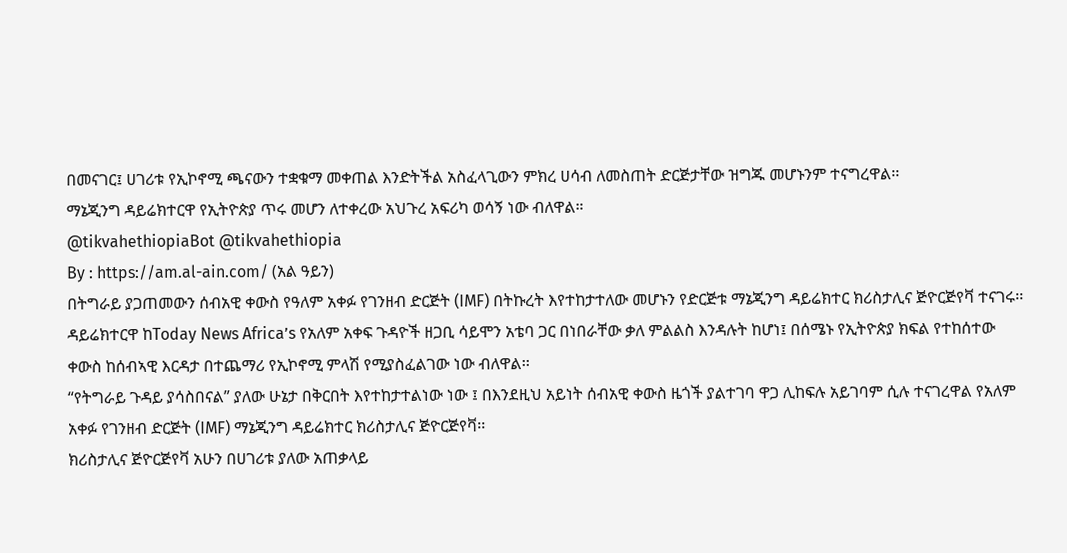በመናገር፤ ሀገሪቱ የኢኮኖሚ ጫናውን ተቋቁማ መቀጠል እንድትችል አስፈላጊውን ምክረ ሀሳብ ለመስጠት ድርጅታቸው ዝግጁ መሆኑንም ተናግረዋል፡፡
ማኔጂንግ ዳይሬክተርዋ የኢትዮጵያ ጥሩ መሆን ለተቀረው አህጉረ አፍሪካ ወሳኝ ነው ብለዋል።
@tikvahethiopiaBot @tikvahethiopia
By : https://am.al-ain.com/ (አል ዓይን)
በትግራይ ያጋጠመውን ሰብአዊ ቀውስ የዓለም አቀፉ የገንዘብ ድርጅት (IMF) በትኩረት እየተከታተለው መሆኑን የድርጅቱ ማኔጂንግ ዳይሬክተር ክሪስታሊና ጅዮርጅየቫ ተናገሩ፡፡
ዳይሬክተርዋ ከToday News Africa’s የአለም አቀፍ ጉዳዮች ዘጋቢ ሳይሞን አቴባ ጋር በነበራቸው ቃለ ምልልስ እንዳሉት ከሆነ፤ በሰሜኑ የኢትዮጵያ ክፍል የተከሰተው ቀውስ ከሰብኣዊ እርዳታ በተጨማሪ የኢኮኖሚ ምላሽ የሚያስፈልገው ነው ብለዋል፡፡
“የትግራይ ጉዳይ ያሳስበናል” ያለው ሁኔታ በቅርበት እየተከታተልነው ነው ፤ በእንደዚህ አይነት ሰብአዊ ቀውስ ዜጎች ያልተገባ ዋጋ ሊከፍሉ አይገባም ሲሉ ተናገረዋል የአለም አቀፉ የገንዘብ ድርጅት (IMF) ማኔጂንግ ዳይሬክተር ክሪስታሊና ጅዮርጅየቫ፡፡
ክሪስታሊና ጅዮርጅየቫ አሁን በሀገሪቱ ያለው አጠቃላይ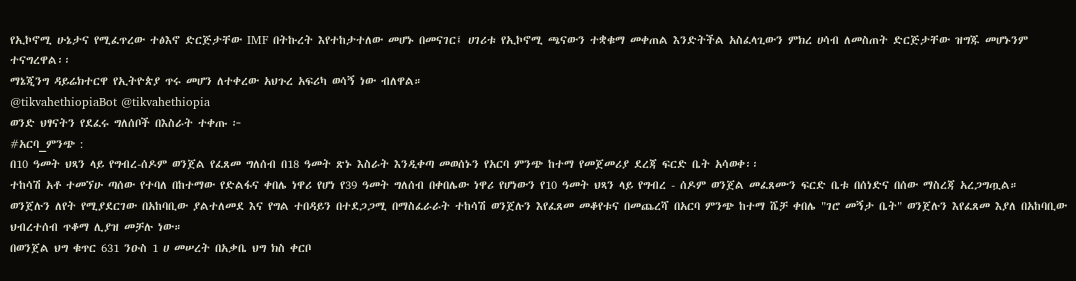የኢኮኖሚ ሁኔታና የሚፈጥረው ተፅእኖ ድርጅታቸው IMF በትኩረት እየተከታተለው መሆኑ በመናገር፤ ሀገሪቱ የኢኮኖሚ ጫናውን ተቋቁማ መቀጠል እንድትችል አስፈላጊውን ምክረ ሀሳብ ለመስጠት ድርጅታቸው ዝግጁ መሆኑንም ተናግረዋል፡፡
ማኔጂንግ ዳይሬክተርዋ የኢትዮጵያ ጥሩ መሆን ለተቀረው አህጉረ አፍሪካ ወሳኝ ነው ብለዋል።
@tikvahethiopiaBot @tikvahethiopia
ወንድ ህፃናትን የደፈሩ ግለሰቦች በእስራት ተቀጡ ፦
#አርባ_ምንጭ :
በ10 ዓመት ህጻን ላይ የግብረ-ሰዶም ወንጀል የፈጸመ ግለሰብ በ18 ዓመት ጽኑ እስራት እንዲቀጣ መወሰኑን የአርባ ምንጭ ከተማ የመጀመሪያ ደረጃ ፍርድ ቤት አሳወቀ፡፡
ተከሳሽ አቶ ተመኘሁ ጣሰው የተባለ በከተማው የድልፋና ቀበሌ ነዋሪ የሆነ የ39 ዓመት ግለሰብ በቀበሌው ነዋሪ የሆነውን የ10 ዓመት ህጻን ላይ የግብረ - ሰዶም ወንጀል መፈጸሙን ፍርድ ቤቱ በሰነድና በሰው ማስረጃ አረጋግጧል።
ወንጀሉን ለየት የሚያደርገው በአከባቢው ያልተለመደ እና የግል ተበዳይን በተደጋጋሚ በማስፈራራት ተከሳሽ ወንጀሉን እየፈጸመ መቆየቱና በመጨረሻ በአርባ ምንጭ ከተማ ሼቻ ቀበሌ "ገሮ መኝታ ቤት" ወንጀሉን እየፈጸመ እያለ በአከባቢው ህብረተሰብ ጥቆማ ሊያዝ መቻሉ ነው።
በወንጀል ህግ ቁጥር 631 ንዑስ 1 ሀ መሠረት በአቃቤ ህግ ክስ ቀርቦ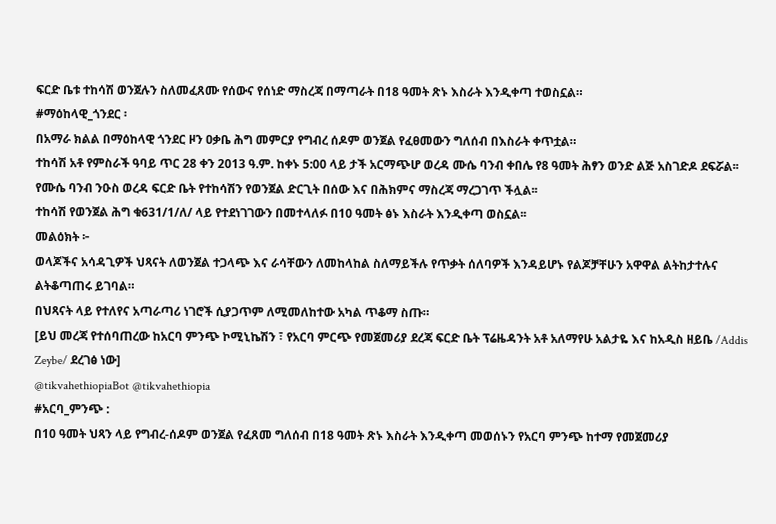ፍርድ ቤቱ ተከሳሽ ወንጀሉን ስለመፈጸሙ የሰውና የሰነድ ማስረጃ በማጣራት በ18 ዓመት ጽኑ እስራት እንዲቀጣ ተወስኗል።
#ማዕከላዊ_ጎንደር ፡
በአማራ ክልል በማዕከላዊ ጎንደር ዞን ዐቃቤ ሕግ መምርያ የግብረ ሰዶም ወንጀል የፈፀመውን ግለሰብ በእስራት ቀጥቷል።
ተከሳሽ አቶ የምስራች ዓባይ ጥር 28 ቀን 2013 ዓ.ም. ከቀኑ 5:00 ላይ ታች አርማጭሆ ወረዳ ሙሴ ባንብ ቀበሌ የ8 ዓመት ሕፃን ወንድ ልጅ አስገድዶ ደፍሯል፡፡
የሙሴ ባንብ ንዑስ ወረዳ ፍርድ ቤት የተከሳሽን የወንጀል ድርጊት በሰው እና በሕክምና ማስረጃ ማረጋገጥ ችሏል፡፡
ተከሳሽ የወንጀል ሕግ ቁ631/1/ለ/ ላይ የተደነገገውን በመተላለፉ በ10 ዓመት ፅኑ እስራት እንዲቀጣ ወስኗል፡፡
መልዕክት ፦
ወላጆችና አሳዳጊዎች ህጻናት ለወንጀል ተጋላጭ እና ራሳቸውን ለመከላከል ስለማይችሉ የጥቃት ሰለባዎች እንዳይሆኑ የልጆቻቸሁን አዋዋል ልትከታተሉና ልትቆጣጠሩ ይገባል።
በህጻናት ላይ የተለየና አጣራጣሪ ነገሮች ሲያጋጥም ለሚመለከተው አካል ጥቆማ ስጡ።
[ይህ መረጃ የተሰባጠረው ከአርባ ምንጭ ኮሚኒኬሽን ፣ የአርባ ምርጭ የመጀመሪያ ደረጃ ፍርድ ቤት ፕሬዜዳንት አቶ አለማየሁ አልታዬ እና ከአዲስ ዘይቤ /Addis Zeybe/ ደረገፅ ነው]
@tikvahethiopiaBot @tikvahethiopia
#አርባ_ምንጭ :
በ10 ዓመት ህጻን ላይ የግብረ-ሰዶም ወንጀል የፈጸመ ግለሰብ በ18 ዓመት ጽኑ እስራት እንዲቀጣ መወሰኑን የአርባ ምንጭ ከተማ የመጀመሪያ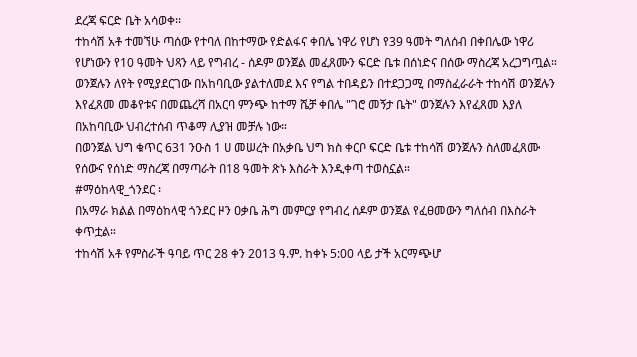ደረጃ ፍርድ ቤት አሳወቀ፡፡
ተከሳሽ አቶ ተመኘሁ ጣሰው የተባለ በከተማው የድልፋና ቀበሌ ነዋሪ የሆነ የ39 ዓመት ግለሰብ በቀበሌው ነዋሪ የሆነውን የ10 ዓመት ህጻን ላይ የግብረ - ሰዶም ወንጀል መፈጸሙን ፍርድ ቤቱ በሰነድና በሰው ማስረጃ አረጋግጧል።
ወንጀሉን ለየት የሚያደርገው በአከባቢው ያልተለመደ እና የግል ተበዳይን በተደጋጋሚ በማስፈራራት ተከሳሽ ወንጀሉን እየፈጸመ መቆየቱና በመጨረሻ በአርባ ምንጭ ከተማ ሼቻ ቀበሌ "ገሮ መኝታ ቤት" ወንጀሉን እየፈጸመ እያለ በአከባቢው ህብረተሰብ ጥቆማ ሊያዝ መቻሉ ነው።
በወንጀል ህግ ቁጥር 631 ንዑስ 1 ሀ መሠረት በአቃቤ ህግ ክስ ቀርቦ ፍርድ ቤቱ ተከሳሽ ወንጀሉን ስለመፈጸሙ የሰውና የሰነድ ማስረጃ በማጣራት በ18 ዓመት ጽኑ እስራት እንዲቀጣ ተወስኗል።
#ማዕከላዊ_ጎንደር ፡
በአማራ ክልል በማዕከላዊ ጎንደር ዞን ዐቃቤ ሕግ መምርያ የግብረ ሰዶም ወንጀል የፈፀመውን ግለሰብ በእስራት ቀጥቷል።
ተከሳሽ አቶ የምስራች ዓባይ ጥር 28 ቀን 2013 ዓ.ም. ከቀኑ 5:00 ላይ ታች አርማጭሆ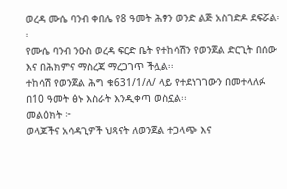ወረዳ ሙሴ ባንብ ቀበሌ የ8 ዓመት ሕፃን ወንድ ልጅ አስገድዶ ደፍሯል፡፡
የሙሴ ባንብ ንዑስ ወረዳ ፍርድ ቤት የተከሳሽን የወንጀል ድርጊት በሰው እና በሕክምና ማስረጃ ማረጋገጥ ችሏል፡፡
ተከሳሽ የወንጀል ሕግ ቁ631/1/ለ/ ላይ የተደነገገውን በመተላለፉ በ10 ዓመት ፅኑ እስራት እንዲቀጣ ወስኗል፡፡
መልዕክት ፦
ወላጆችና አሳዳጊዎች ህጻናት ለወንጀል ተጋላጭ እና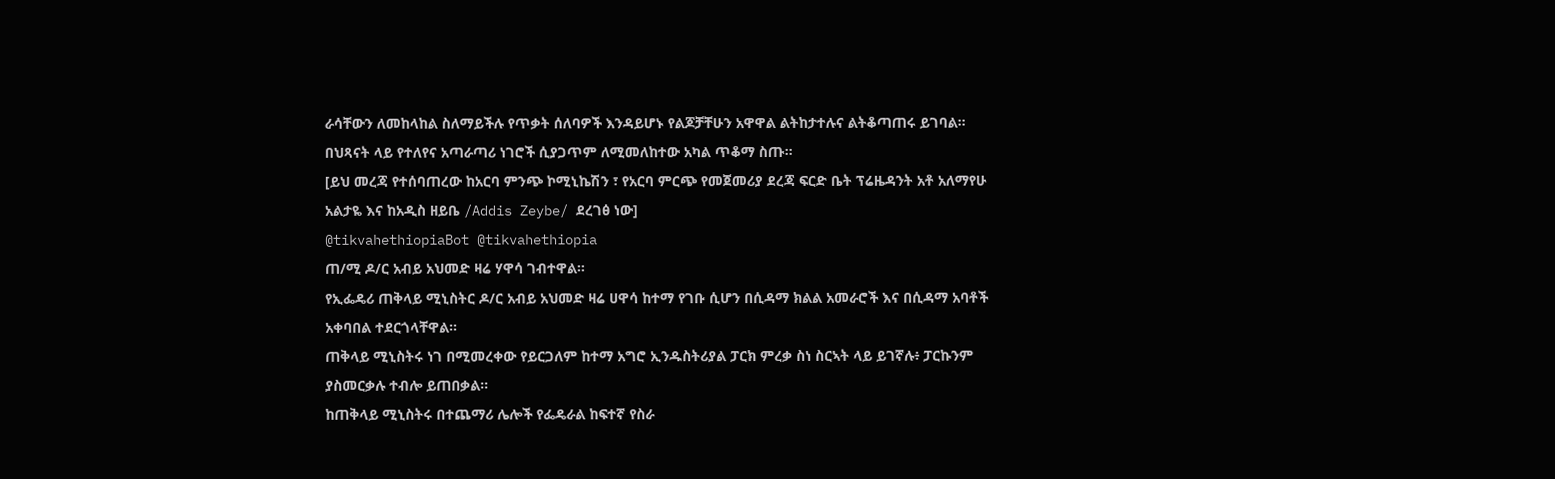ራሳቸውን ለመከላከል ስለማይችሉ የጥቃት ሰለባዎች እንዳይሆኑ የልጆቻቸሁን አዋዋል ልትከታተሉና ልትቆጣጠሩ ይገባል።
በህጻናት ላይ የተለየና አጣራጣሪ ነገሮች ሲያጋጥም ለሚመለከተው አካል ጥቆማ ስጡ።
[ይህ መረጃ የተሰባጠረው ከአርባ ምንጭ ኮሚኒኬሽን ፣ የአርባ ምርጭ የመጀመሪያ ደረጃ ፍርድ ቤት ፕሬዜዳንት አቶ አለማየሁ አልታዬ እና ከአዲስ ዘይቤ /Addis Zeybe/ ደረገፅ ነው]
@tikvahethiopiaBot @tikvahethiopia
ጠ/ሚ ዶ/ር አብይ አህመድ ዛሬ ሃዋሳ ገብተዋል።
የኢፌዴሪ ጠቅላይ ሚኒስትር ዶ/ር አብይ አህመድ ዛሬ ሀዋሳ ከተማ የገቡ ሲሆን በሲዳማ ክልል አመራሮች እና በሲዳማ አባቶች አቀባበል ተደርጎላቸዋል።
ጠቅላይ ሚኒስትሩ ነገ በሚመረቀው የይርጋለም ከተማ አግሮ ኢንዱስትሪያል ፓርክ ምረቃ ስነ ስርኣት ላይ ይገኛሉ፥ ፓርኩንም ያስመርቃሉ ተብሎ ይጠበቃል።
ከጠቅላይ ሚኒስትሩ በተጨማሪ ሌሎች የፌዴራል ከፍተኛ የስራ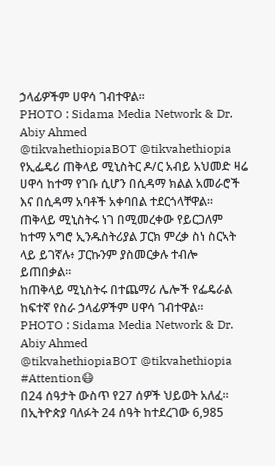ኃላፊዎችም ሀዋሳ ገብተዋል።
PHOTO : Sidama Media Network & Dr. Abiy Ahmed
@tikvahethiopiaBOT @tikvahethiopia
የኢፌዴሪ ጠቅላይ ሚኒስትር ዶ/ር አብይ አህመድ ዛሬ ሀዋሳ ከተማ የገቡ ሲሆን በሲዳማ ክልል አመራሮች እና በሲዳማ አባቶች አቀባበል ተደርጎላቸዋል።
ጠቅላይ ሚኒስትሩ ነገ በሚመረቀው የይርጋለም ከተማ አግሮ ኢንዱስትሪያል ፓርክ ምረቃ ስነ ስርኣት ላይ ይገኛሉ፥ ፓርኩንም ያስመርቃሉ ተብሎ ይጠበቃል።
ከጠቅላይ ሚኒስትሩ በተጨማሪ ሌሎች የፌዴራል ከፍተኛ የስራ ኃላፊዎችም ሀዋሳ ገብተዋል።
PHOTO : Sidama Media Network & Dr. Abiy Ahmed
@tikvahethiopiaBOT @tikvahethiopia
#Attention😷
በ24 ሰዓታት ውስጥ የ27 ሰዎች ህይወት አለፈ።
በኢትዮጵያ ባለፉት 24 ሰዓት ከተደረገው 6,985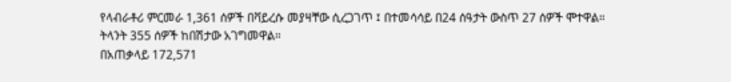የላብራቶሪ ምርመራ 1,361 ሰዎች በቫይረሱ መያዛቸው ሲረጋገጥ ፤ በተመሳሳይ በ24 ሰዓታት ውስጥ 27 ሰዎች ሞተዋል።
ትላንት 355 ሰዎች ከበሽታው አገግመዋል።
በአጠቃላይ 172,571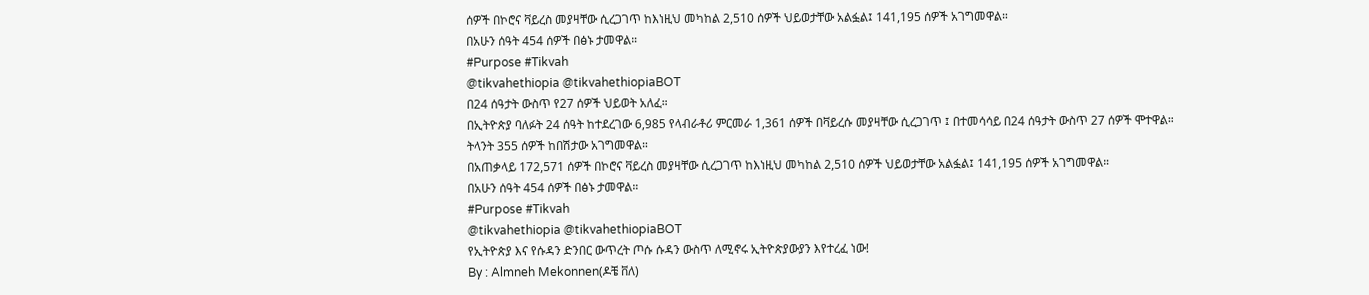ሰዎች በኮሮና ቫይረስ መያዛቸው ሲረጋገጥ ከእነዚህ መካከል 2,510 ሰዎች ህይወታቸው አልፏል፤ 141,195 ሰዎች አገግመዋል።
በአሁን ሰዓት 454 ሰዎች በፅኑ ታመዋል።
#Purpose #Tikvah
@tikvahethiopia @tikvahethiopiaBOT
በ24 ሰዓታት ውስጥ የ27 ሰዎች ህይወት አለፈ።
በኢትዮጵያ ባለፉት 24 ሰዓት ከተደረገው 6,985 የላብራቶሪ ምርመራ 1,361 ሰዎች በቫይረሱ መያዛቸው ሲረጋገጥ ፤ በተመሳሳይ በ24 ሰዓታት ውስጥ 27 ሰዎች ሞተዋል።
ትላንት 355 ሰዎች ከበሽታው አገግመዋል።
በአጠቃላይ 172,571 ሰዎች በኮሮና ቫይረስ መያዛቸው ሲረጋገጥ ከእነዚህ መካከል 2,510 ሰዎች ህይወታቸው አልፏል፤ 141,195 ሰዎች አገግመዋል።
በአሁን ሰዓት 454 ሰዎች በፅኑ ታመዋል።
#Purpose #Tikvah
@tikvahethiopia @tikvahethiopiaBOT
የኢትዮጵያ እና የሱዳን ድንበር ውጥረት ጦሱ ሱዳን ውስጥ ለሚኖሩ ኢትዮጵያውያን እየተረፈ ነው!
By : Almneh Mekonnen(ዶቼ ቨለ)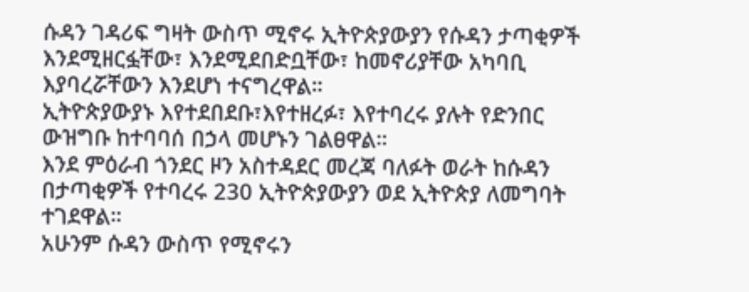ሱዳን ገዳሪፍ ግዛት ውስጥ ሚኖሩ ኢትዮጵያውያን የሱዳን ታጣቂዎች እንደሚዘርፏቸው፣ እንደሚደበድቧቸው፣ ከመኖሪያቸው አካባቢ እያባረሯቸውን እንደሆነ ተናግረዋል።
ኢትዮጵያውያኑ እየተደበደቡ፣እየተዘረፉ፣ እየተባረሩ ያሉት የድንበር ውዝግቡ ከተባባሰ በኃላ መሆኑን ገልፀዋል።
እንደ ምዕራብ ጎንደር ዞን አስተዳደር መረጃ ባለፉት ወራት ከሱዳን በታጣቂዎች የተባረሩ 230 ኢትዮጵያውያን ወደ ኢትዮጵያ ለመግባት ተገደዋል።
አሁንም ሱዳን ውስጥ የሚኖሩን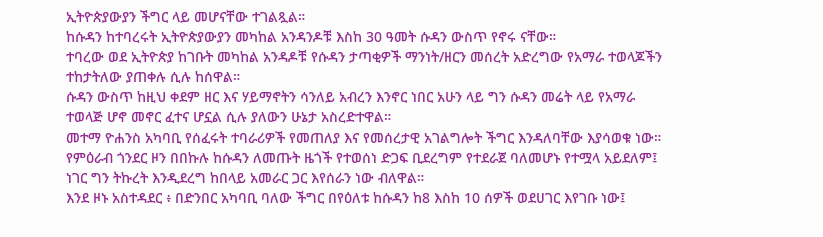ኢትዮጵያውያን ችግር ላይ መሆናቸው ተገልጿል።
ከሱዳን ከተባረሩት ኢትዮጵያውያን መካከል አንዳንዶቹ እስከ 30 ዓመት ሱዳን ውስጥ የኖሩ ናቸው።
ተባረው ወደ ኢትዮጵያ ከገቡት መካከል አንዳዶቹ የሱዳን ታጣቂዎች ማንነት/ዘርን መሰረት አድረግው የአማራ ተወላጆችን ተከታትለው ያጠቀሉ ሲሉ ከሰዋል።
ሱዳን ውስጥ ከዚህ ቀደም ዘር እና ሃይማኖትን ሳንለይ አብረን እንኖር ነበር አሁን ላይ ግን ሱዳን መሬት ላይ የአማራ ተወላጅ ሆኖ መኖር ፈተና ሆኗል ሲሉ ያለውን ሁኔታ አስረድተዋል።
መተማ ዮሐንስ አካባቢ የሰፈሩት ተባራሪዎች የመጠለያ እና የመሰረታዊ አገልግሎት ችግር እንዳለባቸው እያሳወቁ ነው።
የምዕራብ ጎንደር ዞን በበኩሉ ከሱዳን ለመጡት ዜጎች የተወሰነ ድጋፍ ቢደረግም የተደራጀ ባለመሆኑ የተሟላ አይደለም፤ ነገር ግን ትኩረት እንዲደረግ ከበላይ አመራር ጋር እየሰራን ነው ብለዋል።
እንደ ዞኑ አስተዳደር ፥ በድንበር አካባቢ ባለው ችግር በየዕለቱ ከሱዳን ከ8 እስከ 10 ሰዎች ወደሀገር እየገቡ ነው፤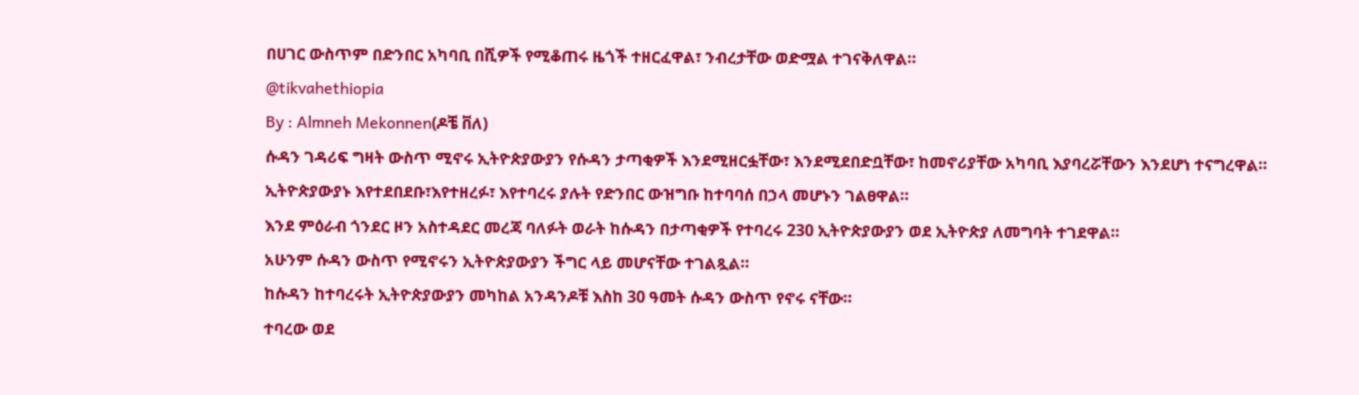በሀገር ውስጥም በድንበር አካባቢ በሺዎች የሚቆጠሩ ዜጎች ተዘርፈዋል፣ ንብረታቸው ወድሟል ተገናቅለዋል።
@tikvahethiopia
By : Almneh Mekonnen(ዶቼ ቨለ)
ሱዳን ገዳሪፍ ግዛት ውስጥ ሚኖሩ ኢትዮጵያውያን የሱዳን ታጣቂዎች እንደሚዘርፏቸው፣ እንደሚደበድቧቸው፣ ከመኖሪያቸው አካባቢ እያባረሯቸውን እንደሆነ ተናግረዋል።
ኢትዮጵያውያኑ እየተደበደቡ፣እየተዘረፉ፣ እየተባረሩ ያሉት የድንበር ውዝግቡ ከተባባሰ በኃላ መሆኑን ገልፀዋል።
እንደ ምዕራብ ጎንደር ዞን አስተዳደር መረጃ ባለፉት ወራት ከሱዳን በታጣቂዎች የተባረሩ 230 ኢትዮጵያውያን ወደ ኢትዮጵያ ለመግባት ተገደዋል።
አሁንም ሱዳን ውስጥ የሚኖሩን ኢትዮጵያውያን ችግር ላይ መሆናቸው ተገልጿል።
ከሱዳን ከተባረሩት ኢትዮጵያውያን መካከል አንዳንዶቹ እስከ 30 ዓመት ሱዳን ውስጥ የኖሩ ናቸው።
ተባረው ወደ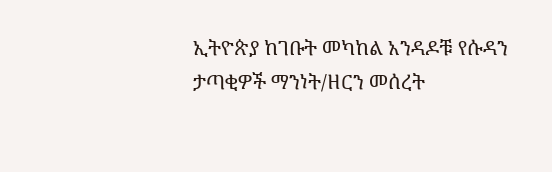ኢትዮጵያ ከገቡት መካከል አንዳዶቹ የሱዳን ታጣቂዎች ማንነት/ዘርን መሰረት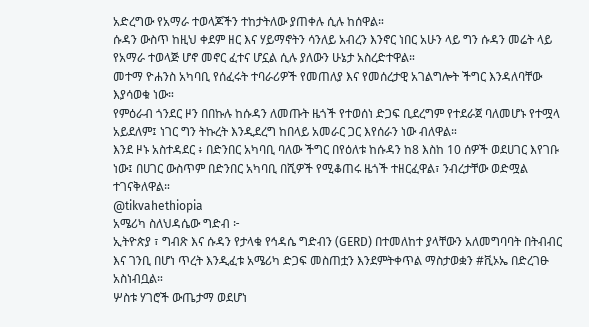አድረግው የአማራ ተወላጆችን ተከታትለው ያጠቀሉ ሲሉ ከሰዋል።
ሱዳን ውስጥ ከዚህ ቀደም ዘር እና ሃይማኖትን ሳንለይ አብረን እንኖር ነበር አሁን ላይ ግን ሱዳን መሬት ላይ የአማራ ተወላጅ ሆኖ መኖር ፈተና ሆኗል ሲሉ ያለውን ሁኔታ አስረድተዋል።
መተማ ዮሐንስ አካባቢ የሰፈሩት ተባራሪዎች የመጠለያ እና የመሰረታዊ አገልግሎት ችግር እንዳለባቸው እያሳወቁ ነው።
የምዕራብ ጎንደር ዞን በበኩሉ ከሱዳን ለመጡት ዜጎች የተወሰነ ድጋፍ ቢደረግም የተደራጀ ባለመሆኑ የተሟላ አይደለም፤ ነገር ግን ትኩረት እንዲደረግ ከበላይ አመራር ጋር እየሰራን ነው ብለዋል።
እንደ ዞኑ አስተዳደር ፥ በድንበር አካባቢ ባለው ችግር በየዕለቱ ከሱዳን ከ8 እስከ 10 ሰዎች ወደሀገር እየገቡ ነው፤ በሀገር ውስጥም በድንበር አካባቢ በሺዎች የሚቆጠሩ ዜጎች ተዘርፈዋል፣ ንብረታቸው ወድሟል ተገናቅለዋል።
@tikvahethiopia
አሜሪካ ስለህዳሴው ግድብ ፦
ኢትዮጵያ ፣ ግብጽ እና ሱዳን የታላቁ የኅዳሴ ግድብን (GERD) በተመለከተ ያላቸውን አለመግባባት በትብብር እና ገንቢ በሆነ ጥረት እንዲፈቱ አሜሪካ ድጋፍ መስጠቷን እንደምትቀጥል ማስታወቋን #ቪኦኤ በድረገፁ አስነብቧል።
ሦስቱ ሃገሮች ውጤታማ ወደሆነ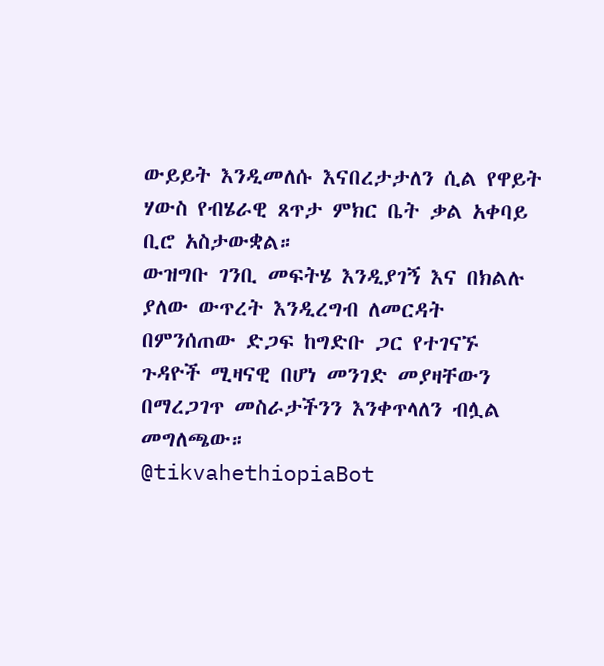ውይይት እንዲመለሱ እናበረታታለን ሲል የዋይት ሃውስ የብሄራዊ ጸጥታ ምክር ቤት ቃል አቀባይ ቢሮ አስታውቋል።
ውዝግቡ ገንቢ መፍትሄ እንዲያገኝ እና በክልሉ ያለው ውጥረት እንዲረግብ ለመርዳት በምንሰጠው ድጋፍ ከግድቡ ጋር የተገናኙ ጉዳዮች ሚዛናዊ በሆነ መንገድ መያዛቸውን በማረጋገጥ መስራታችንን እንቀጥላለን ብሏል መግለጫው።
@tikvahethiopiaBot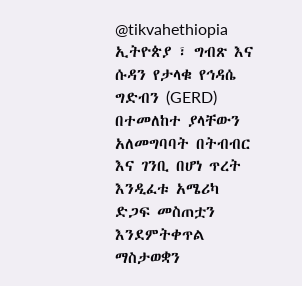@tikvahethiopia
ኢትዮጵያ ፣ ግብጽ እና ሱዳን የታላቁ የኅዳሴ ግድብን (GERD) በተመለከተ ያላቸውን አለመግባባት በትብብር እና ገንቢ በሆነ ጥረት እንዲፈቱ አሜሪካ ድጋፍ መስጠቷን እንደምትቀጥል ማስታወቋን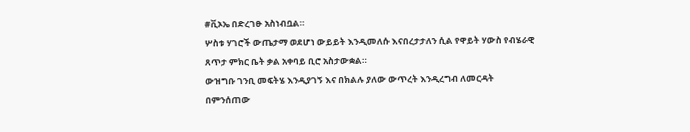#ቪኦኤ በድረገፁ አስነብቧል።
ሦስቱ ሃገሮች ውጤታማ ወደሆነ ውይይት እንዲመለሱ እናበረታታለን ሲል የዋይት ሃውስ የብሄራዊ ጸጥታ ምክር ቤት ቃል አቀባይ ቢሮ አስታውቋል።
ውዝግቡ ገንቢ መፍትሄ እንዲያገኝ እና በክልሉ ያለው ውጥረት እንዲረግብ ለመርዳት በምንሰጠው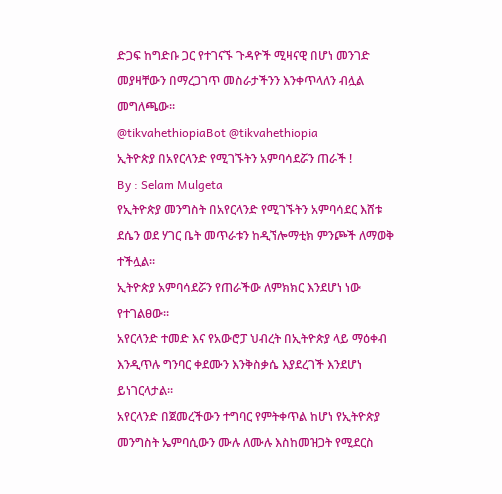ድጋፍ ከግድቡ ጋር የተገናኙ ጉዳዮች ሚዛናዊ በሆነ መንገድ መያዛቸውን በማረጋገጥ መስራታችንን እንቀጥላለን ብሏል መግለጫው።
@tikvahethiopiaBot @tikvahethiopia
ኢትዮጵያ በአየርላንድ የሚገኙትን አምባሳደሯን ጠራች !
By : Selam Mulgeta
የኢትዮጵያ መንግስት በአየርላንድ የሚገኙትን አምባሳደር እሸቱ ደሴን ወደ ሃገር ቤት መጥራቱን ከዲኘሎማቲክ ምንጮች ለማወቅ ተችሏል።
ኢትዮጵያ አምባሳደሯን የጠራችው ለምክክር እንደሆነ ነው የተገልፀው።
አየርላንድ ተመድ እና የአውሮፓ ህብረት በኢትዮጵያ ላይ ማዕቀብ እንዲጥሉ ግንባር ቀደሙን እንቅስቃሴ እያደረገች እንደሆነ ይነገርላታል።
አየርላንድ በጀመረችውን ተግባር የምትቀጥል ከሆነ የኢትዮጵያ መንግስት ኤምባሲውን ሙሉ ለሙሉ እስከመዝጋት የሚደርስ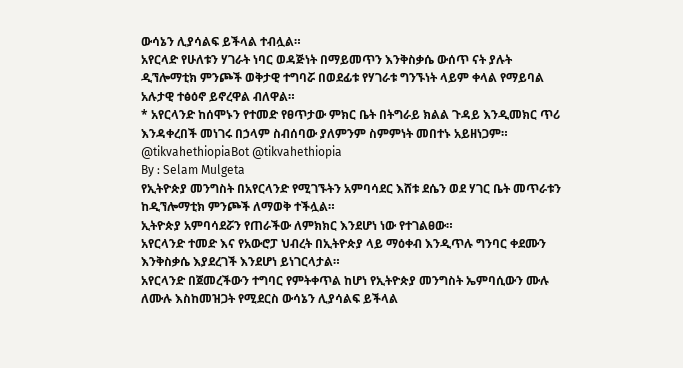ውሳኔን ሊያሳልፍ ይችላል ተብሏል።
አየርላድ የሁለቱን ሃገራት ነባር ወዳጅነት በማይመጥን እንቅስቃሴ ውሰጥ ናት ያሉት ዲኘሎማቲክ ምንጮች ወቅታዊ ተግባሯ በወደፊቱ የሃገራቱ ግንኙነት ላይም ቀላል የማይባል አሉታዊ ተፅዕኖ ይኖረዋል ብለዋል።
* አየርላንድ ከሰሞኑን የተመድ የፀጥታው ምክር ቤት በትግራይ ክልል ጉዳይ እንዲመክር ጥሪ እንዳቀረበች መነገሩ በኃላም ስብሰባው ያለምንም ስምምነት መበተኑ አይዘነጋም።
@tikvahethiopiaBot @tikvahethiopia
By : Selam Mulgeta
የኢትዮጵያ መንግስት በአየርላንድ የሚገኙትን አምባሳደር እሸቱ ደሴን ወደ ሃገር ቤት መጥራቱን ከዲኘሎማቲክ ምንጮች ለማወቅ ተችሏል።
ኢትዮጵያ አምባሳደሯን የጠራችው ለምክክር እንደሆነ ነው የተገልፀው።
አየርላንድ ተመድ እና የአውሮፓ ህብረት በኢትዮጵያ ላይ ማዕቀብ እንዲጥሉ ግንባር ቀደሙን እንቅስቃሴ እያደረገች እንደሆነ ይነገርላታል።
አየርላንድ በጀመረችውን ተግባር የምትቀጥል ከሆነ የኢትዮጵያ መንግስት ኤምባሲውን ሙሉ ለሙሉ እስከመዝጋት የሚደርስ ውሳኔን ሊያሳልፍ ይችላል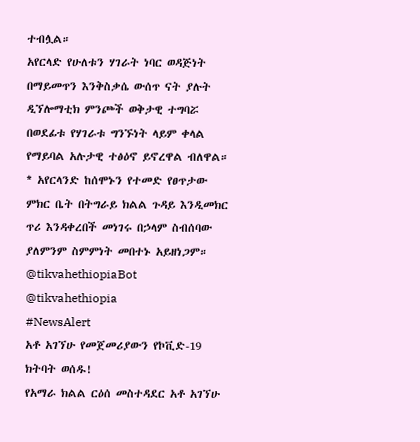ተብሏል።
አየርላድ የሁለቱን ሃገራት ነባር ወዳጅነት በማይመጥን እንቅስቃሴ ውሰጥ ናት ያሉት ዲኘሎማቲክ ምንጮች ወቅታዊ ተግባሯ በወደፊቱ የሃገራቱ ግንኙነት ላይም ቀላል የማይባል አሉታዊ ተፅዕኖ ይኖረዋል ብለዋል።
* አየርላንድ ከሰሞኑን የተመድ የፀጥታው ምክር ቤት በትግራይ ክልል ጉዳይ እንዲመክር ጥሪ እንዳቀረበች መነገሩ በኃላም ስብሰባው ያለምንም ስምምነት መበተኑ አይዘነጋም።
@tikvahethiopiaBot @tikvahethiopia
#NewsAlert
አቶ አገኘሁ የመጀመሪያውን የኮቪድ-19 ክትባት ወሰዱ!
የአማራ ክልል ርዕሰ መስተዳደር አቶ አገኘሁ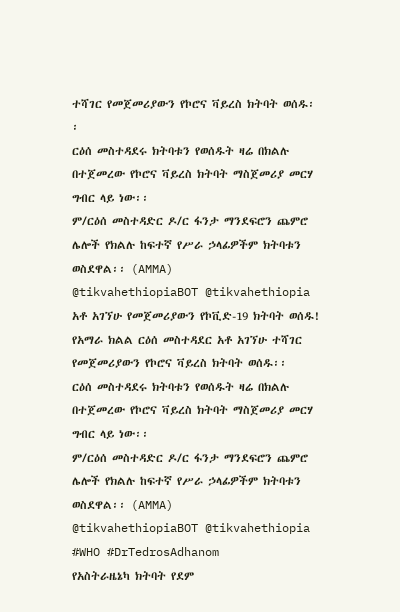ተሻገር የመጀመሪያውን የኮሮና ቫይረስ ክትባት ወሰዱ፡፡
ርዕሰ መስተዳደሩ ክትባቱን የወሰዱት ዛሬ በክልሉ በተጀመረው የኮሮና ቫይረስ ክትባት ማስጀመሪያ መርሃ ግብር ላይ ነው፡፡
ም/ርዕሰ መስተዳድር ዶ/ር ፋንታ ማንደፍሮን ጨምሮ ሌሎች የክልሉ ከፍተኛ የሥራ ኃላፊዎችም ክትባቱን ወስደዋል፡፡ (AMMA)
@tikvahethiopiaBOT @tikvahethiopia
አቶ አገኘሁ የመጀመሪያውን የኮቪድ-19 ክትባት ወሰዱ!
የአማራ ክልል ርዕሰ መስተዳደር አቶ አገኘሁ ተሻገር የመጀመሪያውን የኮሮና ቫይረስ ክትባት ወሰዱ፡፡
ርዕሰ መስተዳደሩ ክትባቱን የወሰዱት ዛሬ በክልሉ በተጀመረው የኮሮና ቫይረስ ክትባት ማስጀመሪያ መርሃ ግብር ላይ ነው፡፡
ም/ርዕሰ መስተዳድር ዶ/ር ፋንታ ማንደፍሮን ጨምሮ ሌሎች የክልሉ ከፍተኛ የሥራ ኃላፊዎችም ክትባቱን ወስደዋል፡፡ (AMMA)
@tikvahethiopiaBOT @tikvahethiopia
#WHO #DrTedrosAdhanom
የአስትራዜኔካ ክትባት የደም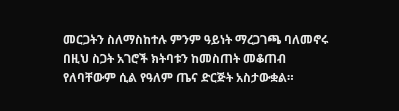መርጋትን ስለማስከተሉ ምንም ዓይነት ማረጋገጫ ባለመኖሩ በዚህ ስጋት አገሮች ክትባቱን ከመስጠት መቆጠብ የለባቸውም ሲል የዓለም ጤና ድርጅት አስታውቋል።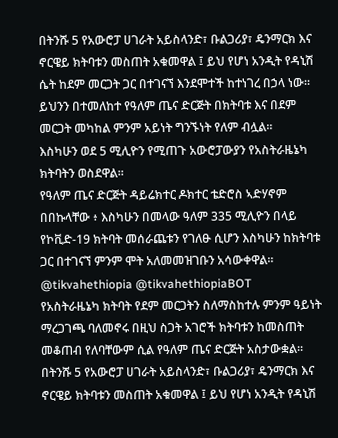በትንሹ 5 የአውሮፓ ሀገራት አይስላንድ፣ ቡልጋሪያ፣ ዴንማርክ እና ኖርዌይ ክትባቱን መስጠት አቁመዋል ፤ ይህ የሆነ አንዲት የዳኒሽ ሴት ከደም መርጋት ጋር በተገናኘ እንደሞተች ከተነገረ በኃላ ነው።
ይህንን በተመለከተ የዓለም ጤና ድርጅት በክትባቱ እና በደም መርጋት መካከል ምንም አይነት ግንኙነት የለም ብሏል።
እስካሁን ወደ 5 ሚሊዮን የሚጠጉ አውሮፓውያን የአስትራዜኔካ ክትባትን ወስደዋል።
የዓለም ጤና ድርጅት ዳይሬክተር ዶክተር ቴድሮስ ኣድሃኖም በበኩላቸው ፥ እስካሁን በመላው ዓለም 335 ሚሊዮን በላይ የኮቪድ-19 ክትባት መሰራጨቱን የገለፁ ሲሆን እስካሁን ከክትባቱ ጋር በተገናኘ ምንም ሞት አለመመዝገቡን አሳውቀዋል።
@tikvahethiopia @tikvahethiopiaBOT
የአስትራዜኔካ ክትባት የደም መርጋትን ስለማስከተሉ ምንም ዓይነት ማረጋገጫ ባለመኖሩ በዚህ ስጋት አገሮች ክትባቱን ከመስጠት መቆጠብ የለባቸውም ሲል የዓለም ጤና ድርጅት አስታውቋል።
በትንሹ 5 የአውሮፓ ሀገራት አይስላንድ፣ ቡልጋሪያ፣ ዴንማርክ እና ኖርዌይ ክትባቱን መስጠት አቁመዋል ፤ ይህ የሆነ አንዲት የዳኒሽ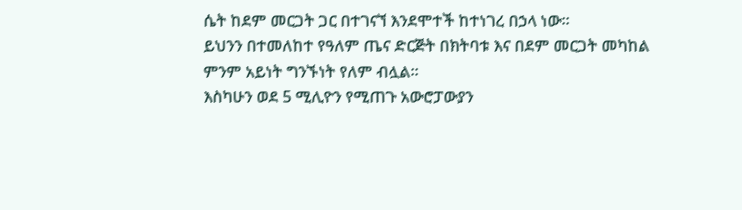ሴት ከደም መርጋት ጋር በተገናኘ እንደሞተች ከተነገረ በኃላ ነው።
ይህንን በተመለከተ የዓለም ጤና ድርጅት በክትባቱ እና በደም መርጋት መካከል ምንም አይነት ግንኙነት የለም ብሏል።
እስካሁን ወደ 5 ሚሊዮን የሚጠጉ አውሮፓውያን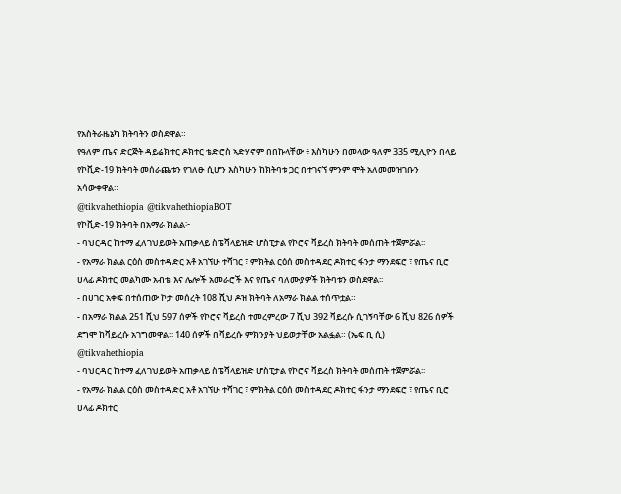የአስትራዜኔካ ክትባትን ወስደዋል።
የዓለም ጤና ድርጅት ዳይሬክተር ዶክተር ቴድሮስ ኣድሃኖም በበኩላቸው ፥ እስካሁን በመላው ዓለም 335 ሚሊዮን በላይ የኮቪድ-19 ክትባት መሰራጨቱን የገለፁ ሲሆን እስካሁን ከክትባቱ ጋር በተገናኘ ምንም ሞት አለመመዝገቡን አሳውቀዋል።
@tikvahethiopia @tikvahethiopiaBOT
የኮቪድ-19 ክትባት በአማራ ክልል፦
- ባህርዳር ከተማ ፈለገህይወት አጠቃላይ ስፔሻላይዝድ ሆስፒታል የኮሮና ቫይረስ ክትባት መሰጠት ተጀምሯል፡፡
- የአማራ ክልል ርዕስ መስተዳድር አቶ አገኘሁ ተሻገር ፣ ምክትል ርዕሰ መስተዳደር ዶክተር ፋንታ ማንደፍሮ ፣ የጤና ቢሮ ሀላፊ ዶክተር መልካሙ አብቴ እና ሌሎች አመራሮች እና የጤና ባለሙያዎች ክትባቱን ወስደዋል፡፡
- በሀገር አቀፍ በተሰጠው ኮታ መሰረት 108 ሺህ ዶዝ ክትባት ለአማራ ክልል ተሰጥቷል።
- በአማራ ክልል 251 ሺህ 597 ሰዎች የኮሮና ቫይረስ ተመረምረው 7 ሺህ 392 ቫይረሱ ሲገኝባቸው 6 ሺህ 826 ሰዎች ደግሞ ከቫይረሱ አገግመዋል፡፡ 140 ሰዎች በቫይረሱ ምክንያት ህይወታቸው አልፏል። (ኤፍ ቢ ሲ)
@tikvahethiopia
- ባህርዳር ከተማ ፈለገህይወት አጠቃላይ ስፔሻላይዝድ ሆስፒታል የኮሮና ቫይረስ ክትባት መሰጠት ተጀምሯል፡፡
- የአማራ ክልል ርዕስ መስተዳድር አቶ አገኘሁ ተሻገር ፣ ምክትል ርዕሰ መስተዳደር ዶክተር ፋንታ ማንደፍሮ ፣ የጤና ቢሮ ሀላፊ ዶክተር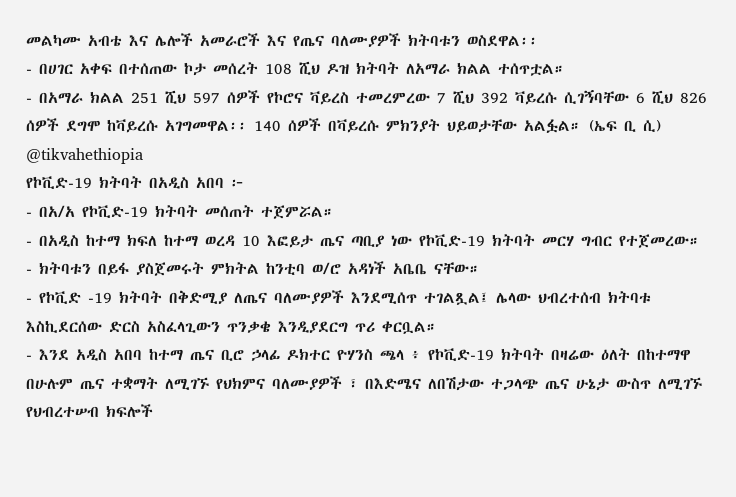መልካሙ አብቴ እና ሌሎች አመራሮች እና የጤና ባለሙያዎች ክትባቱን ወስደዋል፡፡
- በሀገር አቀፍ በተሰጠው ኮታ መሰረት 108 ሺህ ዶዝ ክትባት ለአማራ ክልል ተሰጥቷል።
- በአማራ ክልል 251 ሺህ 597 ሰዎች የኮሮና ቫይረስ ተመረምረው 7 ሺህ 392 ቫይረሱ ሲገኝባቸው 6 ሺህ 826 ሰዎች ደግሞ ከቫይረሱ አገግመዋል፡፡ 140 ሰዎች በቫይረሱ ምክንያት ህይወታቸው አልፏል። (ኤፍ ቢ ሲ)
@tikvahethiopia
የኮቪድ-19 ክትባት በአዲስ አበባ ፦
- በአ/አ የኮቪድ-19 ክትባት መሰጠት ተጀምሯል።
- በአዲስ ከተማ ክፍለ ከተማ ወረዳ 10 እፎይታ ጤና ጣቢያ ነው የኮቪድ-19 ክትባት መርሃ ግብር የተጀመረው።
- ክትባቱን በይፋ ያስጀመሩት ምክትል ከንቲባ ወ/ሮ አዳነች አቤቤ ናቸው።
- የኮቪድ -19 ክትባት በቅድሚያ ለጤና ባለሙያዎች እንደሚሰጥ ተገልጿል፤ ሌላው ህብረተሰብ ክትባቱ እስኪደርሰው ድርስ አስፈላጊውን ጥንቃቄ እንዲያደርግ ጥሪ ቀርቧል።
- እንደ አዲስ አበባ ከተማ ጤና ቢሮ ኃላፊ ዶክተር ዮሃንስ ጫላ ፥ የኮቪድ-19 ክትባት በዛሬው ዕለት በከተማዋ በሁሉም ጤና ተቋማት ለሚገኙ የህክምና ባለሙያዎች ፣ በእድሜና ለበሽታው ተጋላጭ ጤና ሁኔታ ውስጥ ለሚገኙ የህብረተሠብ ክፍሎች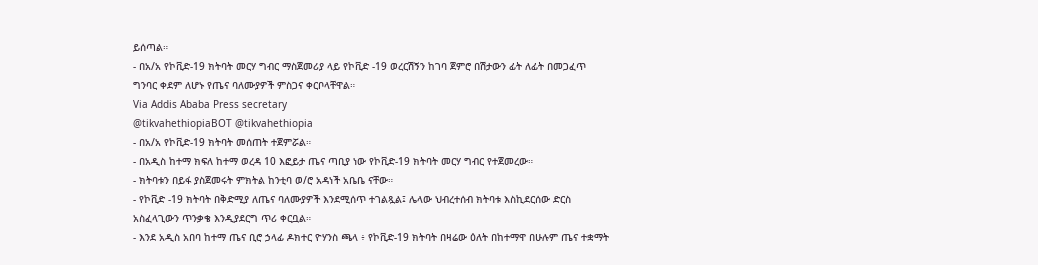ይሰጣል።
- በአ/አ የኮቪድ-19 ክትባት መርሃ ግብር ማስጀመሪያ ላይ የኮቪድ -19 ወረርሽኝን ከገባ ጀምሮ በሽታውን ፊት ለፊት በመጋፈጥ ግንባር ቀደም ለሆኑ የጤና ባለሙያዎች ምስጋና ቀርቦላቸዋል።
Via Addis Ababa Press secretary
@tikvahethiopiaBOT @tikvahethiopia
- በአ/አ የኮቪድ-19 ክትባት መሰጠት ተጀምሯል።
- በአዲስ ከተማ ክፍለ ከተማ ወረዳ 10 እፎይታ ጤና ጣቢያ ነው የኮቪድ-19 ክትባት መርሃ ግብር የተጀመረው።
- ክትባቱን በይፋ ያስጀመሩት ምክትል ከንቲባ ወ/ሮ አዳነች አቤቤ ናቸው።
- የኮቪድ -19 ክትባት በቅድሚያ ለጤና ባለሙያዎች እንደሚሰጥ ተገልጿል፤ ሌላው ህብረተሰብ ክትባቱ እስኪደርሰው ድርስ አስፈላጊውን ጥንቃቄ እንዲያደርግ ጥሪ ቀርቧል።
- እንደ አዲስ አበባ ከተማ ጤና ቢሮ ኃላፊ ዶክተር ዮሃንስ ጫላ ፥ የኮቪድ-19 ክትባት በዛሬው ዕለት በከተማዋ በሁሉም ጤና ተቋማት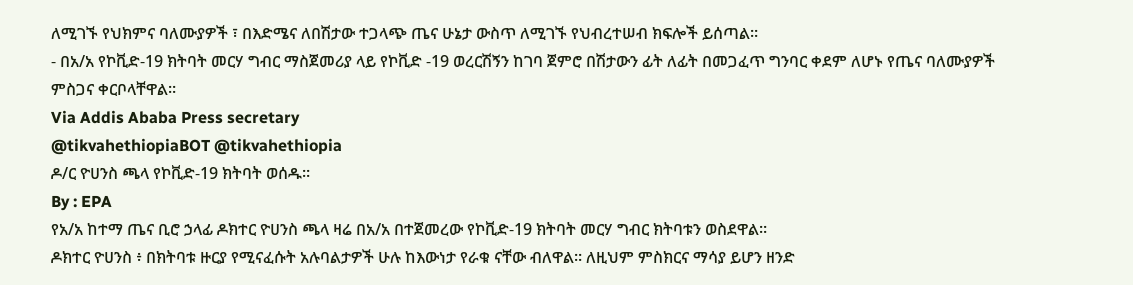ለሚገኙ የህክምና ባለሙያዎች ፣ በእድሜና ለበሽታው ተጋላጭ ጤና ሁኔታ ውስጥ ለሚገኙ የህብረተሠብ ክፍሎች ይሰጣል።
- በአ/አ የኮቪድ-19 ክትባት መርሃ ግብር ማስጀመሪያ ላይ የኮቪድ -19 ወረርሽኝን ከገባ ጀምሮ በሽታውን ፊት ለፊት በመጋፈጥ ግንባር ቀደም ለሆኑ የጤና ባለሙያዎች ምስጋና ቀርቦላቸዋል።
Via Addis Ababa Press secretary
@tikvahethiopiaBOT @tikvahethiopia
ዶ/ር ዮሀንስ ጫላ የኮቪድ-19 ክትባት ወሰዱ።
By : EPA
የአ/አ ከተማ ጤና ቢሮ ኃላፊ ዶክተር ዮሀንስ ጫላ ዛሬ በአ/አ በተጀመረው የኮቪድ-19 ክትባት መርሃ ግብር ክትባቱን ወስደዋል።
ዶክተር ዮሀንስ ፥ በክትባቱ ዙርያ የሚናፈሱት አሉባልታዎች ሁሉ ከእውነታ የራቁ ናቸው ብለዋል። ለዚህም ምስክርና ማሳያ ይሆን ዘንድ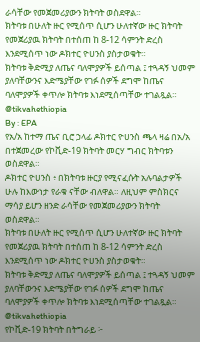ራሳቸው የመጀመሪያውን ክትባት ወስደዋል።
ክትባቱ በሁለት ዙር የሚሰጥ ሲሆን ሁለተኛው ዙር ክትባት የመጀሪያዉ ክትባት በተሰጠ ከ 8-12 ሳምንት ድረስ እንደሚሰጥ ነው ዶክተር ዮሀንስ ያስታወቁት።
ክትባቱ ቅድሚያ ለጤና ባለሞያዎች ይሰጣል ፤ ተጓዳኝ ህመም ያለባቸውንና እድሜያቸው የገፉ ሰዎች ደግሞ ከጤና ባለሞያዎች ቀጥሎ ክትባቱ እነደሚሰጣቸው ተገልጿል።
@tikvahethiopia
By : EPA
የአ/አ ከተማ ጤና ቢሮ ኃላፊ ዶክተር ዮሀንስ ጫላ ዛሬ በአ/አ በተጀመረው የኮቪድ-19 ክትባት መርሃ ግብር ክትባቱን ወስደዋል።
ዶክተር ዮሀንስ ፥ በክትባቱ ዙርያ የሚናፈሱት አሉባልታዎች ሁሉ ከእውነታ የራቁ ናቸው ብለዋል። ለዚህም ምስክርና ማሳያ ይሆን ዘንድ ራሳቸው የመጀመሪያውን ክትባት ወስደዋል።
ክትባቱ በሁለት ዙር የሚሰጥ ሲሆን ሁለተኛው ዙር ክትባት የመጀሪያዉ ክትባት በተሰጠ ከ 8-12 ሳምንት ድረስ እንደሚሰጥ ነው ዶክተር ዮሀንስ ያስታወቁት።
ክትባቱ ቅድሚያ ለጤና ባለሞያዎች ይሰጣል ፤ ተጓዳኝ ህመም ያለባቸውንና እድሜያቸው የገፉ ሰዎች ደግሞ ከጤና ባለሞያዎች ቀጥሎ ክትባቱ እነደሚሰጣቸው ተገልጿል።
@tikvahethiopia
የኮቪድ-19 ክትባት በትግራይ ፦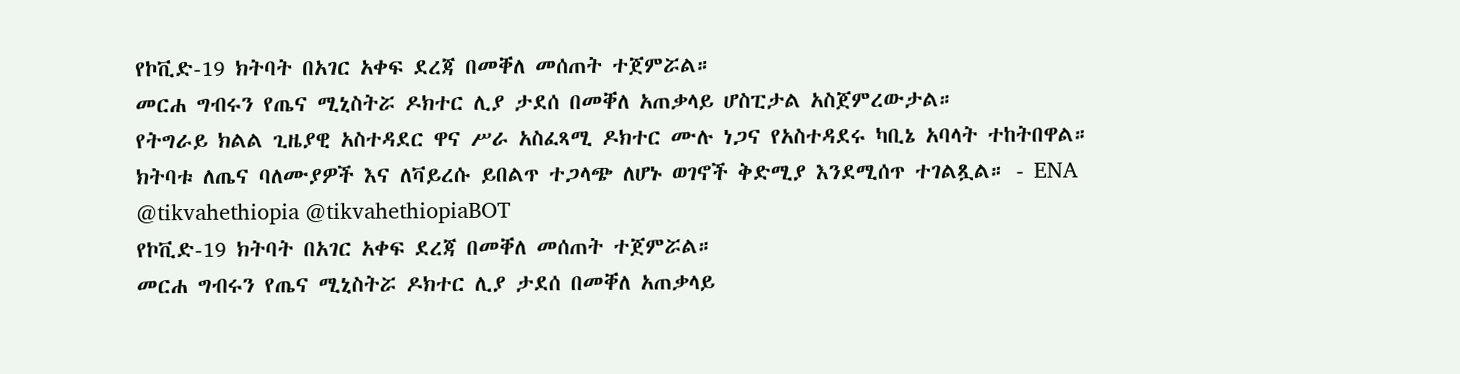የኮቪድ-19 ክትባት በአገር አቀፍ ደረጃ በመቐለ መሰጠት ተጀምሯል።
መርሐ ግብሩን የጤና ሚኒስትሯ ዶክተር ሊያ ታደሰ በመቐለ አጠቃላይ ሆስፒታል አስጀምረውታል።
የትግራይ ክልል ጊዜያዊ አስተዳደር ዋና ሥራ አስፈጻሚ ዶክተር ሙሉ ነጋና የአስተዳደሩ ካቢኔ አባላት ተከትበዋል።
ክትባቱ ለጤና ባለሙያዎች እና ለቫይረሱ ይበልጥ ተጋላጭ ለሆኑ ወገኖች ቅድሚያ እንደሚሰጥ ተገልጿል። - ENA
@tikvahethiopia @tikvahethiopiaBOT
የኮቪድ-19 ክትባት በአገር አቀፍ ደረጃ በመቐለ መሰጠት ተጀምሯል።
መርሐ ግብሩን የጤና ሚኒስትሯ ዶክተር ሊያ ታደሰ በመቐለ አጠቃላይ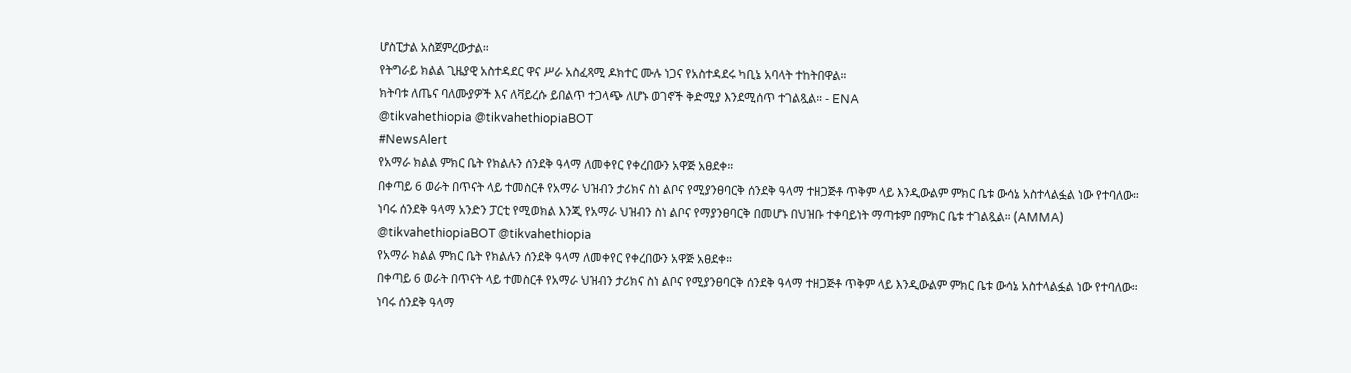ሆስፒታል አስጀምረውታል።
የትግራይ ክልል ጊዜያዊ አስተዳደር ዋና ሥራ አስፈጻሚ ዶክተር ሙሉ ነጋና የአስተዳደሩ ካቢኔ አባላት ተከትበዋል።
ክትባቱ ለጤና ባለሙያዎች እና ለቫይረሱ ይበልጥ ተጋላጭ ለሆኑ ወገኖች ቅድሚያ እንደሚሰጥ ተገልጿል። - ENA
@tikvahethiopia @tikvahethiopiaBOT
#NewsAlert
የአማራ ክልል ምክር ቤት የክልሉን ሰንደቅ ዓላማ ለመቀየር የቀረበውን አዋጅ አፀደቀ።
በቀጣይ 6 ወራት በጥናት ላይ ተመስርቶ የአማራ ህዝብን ታሪክና ስነ ልቦና የሚያንፀባርቅ ሰንደቅ ዓላማ ተዘጋጅቶ ጥቅም ላይ እንዲውልም ምክር ቤቱ ውሳኔ አስተላልፏል ነው የተባለው።
ነባሩ ሰንደቅ ዓላማ አንድን ፓርቲ የሚወክል እንጂ የአማራ ህዝብን ስነ ልቦና የማያንፀባርቅ በመሆኑ በህዝቡ ተቀባይነት ማጣቱም በምክር ቤቱ ተገልጿል። (AMMA)
@tikvahethiopiaBOT @tikvahethiopia
የአማራ ክልል ምክር ቤት የክልሉን ሰንደቅ ዓላማ ለመቀየር የቀረበውን አዋጅ አፀደቀ።
በቀጣይ 6 ወራት በጥናት ላይ ተመስርቶ የአማራ ህዝብን ታሪክና ስነ ልቦና የሚያንፀባርቅ ሰንደቅ ዓላማ ተዘጋጅቶ ጥቅም ላይ እንዲውልም ምክር ቤቱ ውሳኔ አስተላልፏል ነው የተባለው።
ነባሩ ሰንደቅ ዓላማ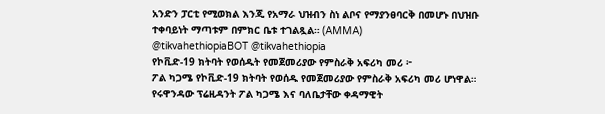አንድን ፓርቲ የሚወክል እንጂ የአማራ ህዝብን ስነ ልቦና የማያንፀባርቅ በመሆኑ በህዝቡ ተቀባይነት ማጣቱም በምክር ቤቱ ተገልጿል። (AMMA)
@tikvahethiopiaBOT @tikvahethiopia
የኮቪድ-19 ክትባት የወሰዱት የመጀመሪያው የምስራቅ አፍሪካ መሪ ፦
ፖል ካጋሜ የኮቪድ-19 ክትባት የወሰዱ የመጀመሪያው የምስራቅ አፍሪካ መሪ ሆነዋል።
የሩዋንዳው ፕሬዚዳንት ፖል ካጋሜ እና ባለቤታቸው ቀዳማዊት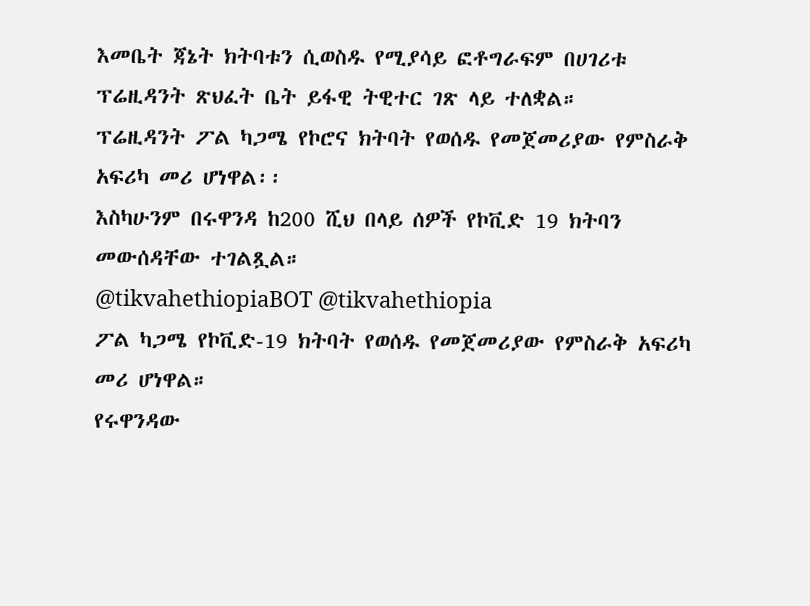እመቤት ጃኔት ክትባቱን ሲወስዱ የሚያሳይ ፎቶግራፍም በሀገሪቱ ፕሬዚዳንት ጽህፈት ቤት ይፋዊ ትዊተር ገጽ ላይ ተለቋል።
ፕሬዚዳንት ፖል ካጋሜ የኮሮና ክትባት የወሰዱ የመጀመሪያው የምስራቅ አፍሪካ መሪ ሆነዋል፡፡
እስካሁንም በሩዋንዳ ከ200 ሺህ በላይ ሰዎች የኮቪድ 19 ክትባን መውሰዳቸው ተገልጿል።
@tikvahethiopiaBOT @tikvahethiopia
ፖል ካጋሜ የኮቪድ-19 ክትባት የወሰዱ የመጀመሪያው የምስራቅ አፍሪካ መሪ ሆነዋል።
የሩዋንዳው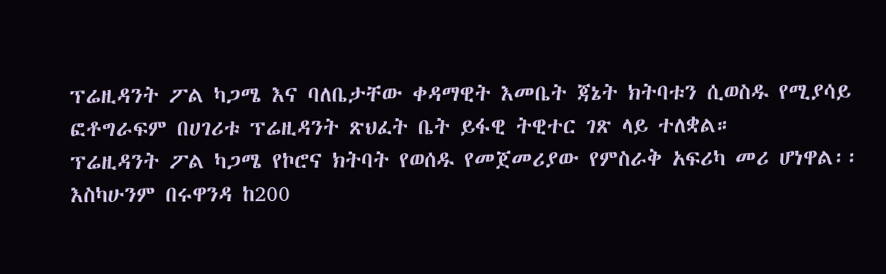ፕሬዚዳንት ፖል ካጋሜ እና ባለቤታቸው ቀዳማዊት እመቤት ጃኔት ክትባቱን ሲወስዱ የሚያሳይ ፎቶግራፍም በሀገሪቱ ፕሬዚዳንት ጽህፈት ቤት ይፋዊ ትዊተር ገጽ ላይ ተለቋል።
ፕሬዚዳንት ፖል ካጋሜ የኮሮና ክትባት የወሰዱ የመጀመሪያው የምስራቅ አፍሪካ መሪ ሆነዋል፡፡
እስካሁንም በሩዋንዳ ከ200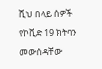ሺህ በላይ ሰዎች የኮቪድ 19 ክትባን መውሰዳቸው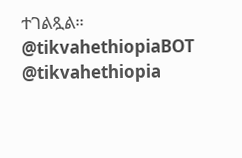ተገልጿል።
@tikvahethiopiaBOT @tikvahethiopia